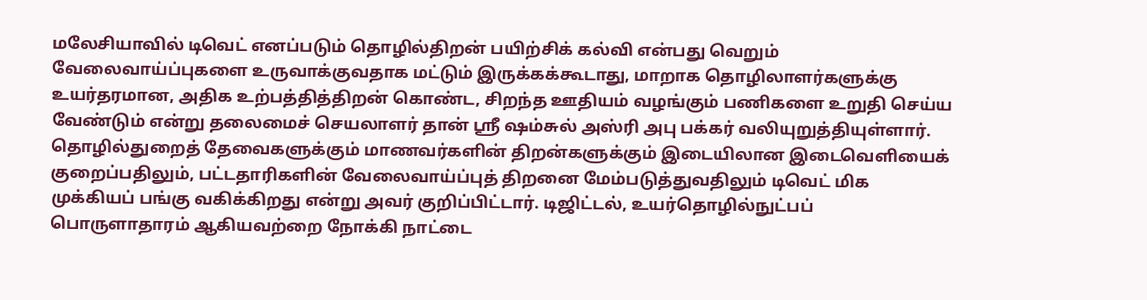மலேசியாவில் டிவெட் எனப்படும் தொழில்திறன் பயிற்சிக் கல்வி என்பது வெறும் வேலைவாய்ப்புகளை உருவாக்குவதாக மட்டும் இருக்கக்கூடாது, மாறாக தொழிலாளர்களுக்கு உயர்தரமான, அதிக உற்பத்தித்திறன் கொண்ட, சிறந்த ஊதியம் வழங்கும் பணிகளை உறுதி செய்ய வேண்டும் என்று தலைமைச் செயலாளர் தான் ஸ்ரீ ஷம்சுல் அஸ்ரி அபு பக்கர் வலியுறுத்தியுள்ளார்.
தொழில்துறைத் தேவைகளுக்கும் மாணவர்களின் திறன்களுக்கும் இடையிலான இடைவெளியைக் குறைப்பதிலும், பட்டதாரிகளின் வேலைவாய்ப்புத் திறனை மேம்படுத்துவதிலும் டிவெட் மிக முக்கியப் பங்கு வகிக்கிறது என்று அவர் குறிப்பிட்டார். டிஜிட்டல், உயர்தொழில்நுட்பப் பொருளாதாரம் ஆகியவற்றை நோக்கி நாட்டை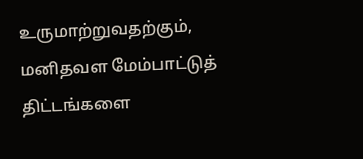உருமாற்றுவதற்கும், மனிதவள மேம்பாட்டுத் திட்டங்களை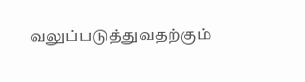வலுப்படுத்துவதற்கும்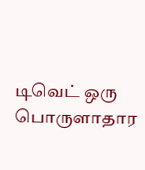டிவெட் ஒரு பொருளாதார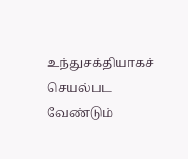உந்துசக்தியாகச் செயல்பட வேண்டும்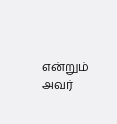என்றும் அவர்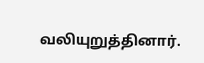வலியுறுத்தினார்.